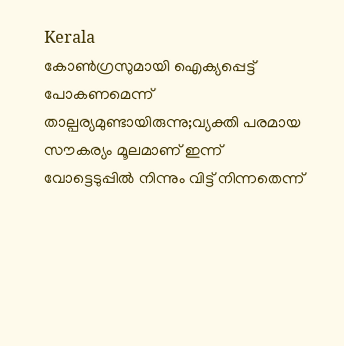Kerala
കോൺഗ്രസുമായി ഐക്യപ്പെട്ട് പോകണമെന്ന് താല്പര്യമുണ്ടായിരുന്നു;വ്യക്തി പരമായ സൗകര്യം മൂലമാണ് ഇന്ന് വോട്ടെടുപ്പിൽ നിന്നും വിട്ട് നിന്നതെന്ന്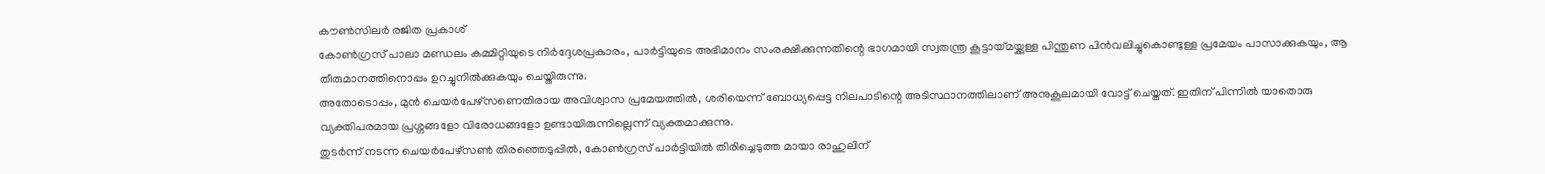കൗൺസിലർ രജിത പ്രകാശ്
കോൺഗ്രസ് പാലാ മണ്ഡലം കമ്മിറ്റിയുടെ നിർദ്ദേശപ്രകാരം, പാർട്ടിയുടെ അഭിമാനം സംരക്ഷിക്കുന്നതിന്റെ ഭാഗമായി സ്വതന്ത്ര കൂട്ടായ്മയ്ക്കുള്ള പിന്തുണ പിൻവലിച്ചുകൊണ്ടുള്ള പ്രമേയം പാസാക്കുകയും, ആ തീരുമാനത്തിനൊപ്പം ഉറച്ചുനിൽക്കുകയും ചെയ്തിരുന്നു.
അതോടൊപ്പം, മുൻ ചെയർപേഴ്സണെതിരായ അവിശ്വാസ പ്രമേയത്തിൽ, ശരിയെന്ന് ബോധ്യപ്പെട്ട നിലപാടിന്റെ അടിസ്ഥാനത്തിലാണ് അനുകൂലമായി വോട്ട് ചെയ്തത്. ഇതിന് പിന്നിൽ യാതൊരു വ്യക്തിപരമായ പ്രശ്നങ്ങളോ വിരോധങ്ങളോ ഉണ്ടായിരുന്നില്ലെന്ന് വ്യക്തമാക്കുന്നു.
തുടർന്ന് നടന്ന ചെയർപേഴ്സൺ തിരഞ്ഞെടുപ്പിൽ, കോൺഗ്രസ് പാർട്ടിയിൽ തിരിച്ചെടുത്ത മായാ രാഹുലിന്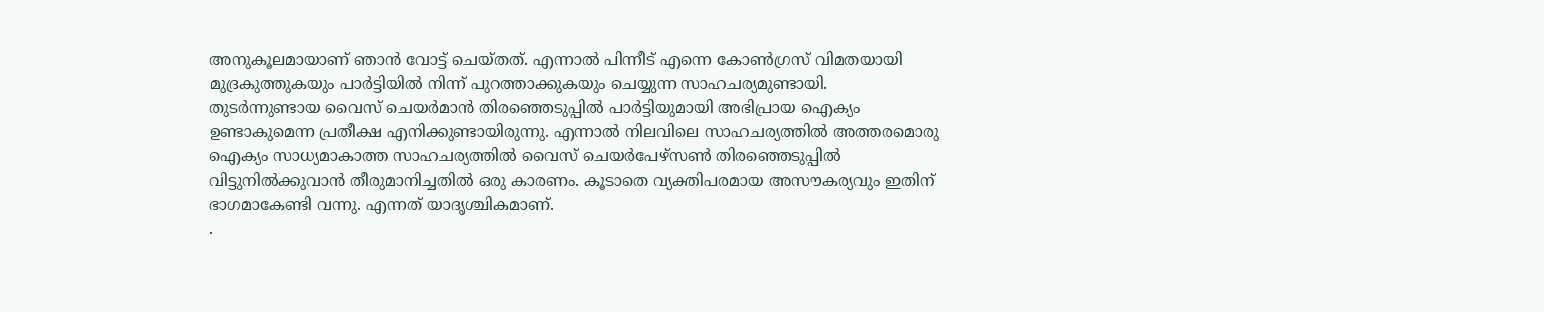അനുകൂലമായാണ് ഞാൻ വോട്ട് ചെയ്തത്. എന്നാൽ പിന്നീട് എന്നെ കോൺഗ്രസ് വിമതയായി മുദ്രകുത്തുകയും പാർട്ടിയിൽ നിന്ന് പുറത്താക്കുകയും ചെയ്യുന്ന സാഹചര്യമുണ്ടായി.
തുടർന്നുണ്ടായ വൈസ് ചെയർമാൻ തിരഞ്ഞെടുപ്പിൽ പാർട്ടിയുമായി അഭിപ്രായ ഐക്യം ഉണ്ടാകുമെന്ന പ്രതീക്ഷ എനിക്കുണ്ടായിരുന്നു. എന്നാൽ നിലവിലെ സാഹചര്യത്തിൽ അത്തരമൊരു ഐക്യം സാധ്യമാകാത്ത സാഹചര്യത്തിൽ വൈസ് ചെയർപേഴ്സൺ തിരഞ്ഞെടുപ്പിൽ വിട്ടുനിൽക്കുവാൻ തീരുമാനിച്ചതിൽ ഒരു കാരണം. കൂടാതെ വ്യക്തിപരമായ അസൗകര്യവും ഇതിന് ഭാഗമാകേണ്ടി വന്നു. എന്നത് യാദൃശ്ചികമാണ്.
.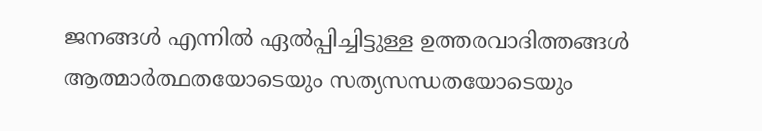ജനങ്ങൾ എന്നിൽ ഏൽപ്പിച്ചിട്ടുള്ള ഉത്തരവാദിത്തങ്ങൾ ആത്മാർത്ഥതയോടെയും സത്യസന്ധതയോടെയും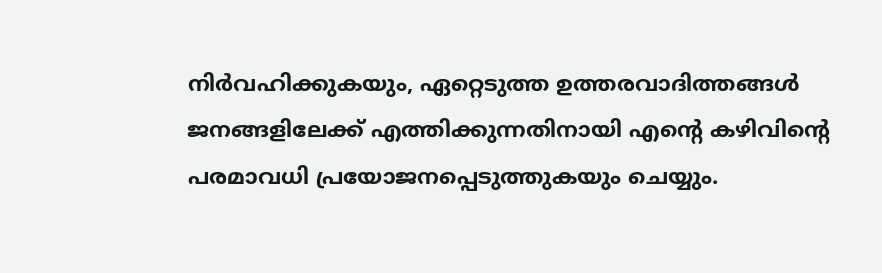നിർവഹിക്കുകയും, ഏറ്റെടുത്ത ഉത്തരവാദിത്തങ്ങൾ ജനങ്ങളിലേക്ക് എത്തിക്കുന്നതിനായി എന്റെ കഴിവിന്റെ പരമാവധി പ്രയോജനപ്പെടുത്തുകയും ചെയ്യും.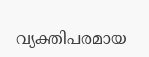വ്യക്തിപരമായ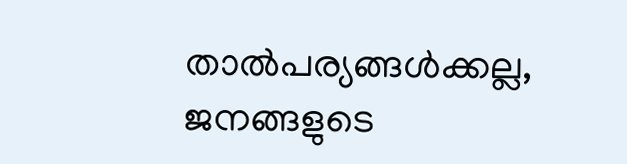താൽപര്യങ്ങൾക്കല്ല, ജനങ്ങളുടെ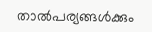താൽപര്യങ്ങൾക്കും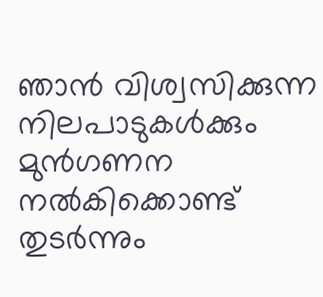ഞാൻ വിശ്വസിക്കുന്ന നിലപാടുകൾക്കും മുൻഗണന നൽകിക്കൊണ്ട് തുടർന്നും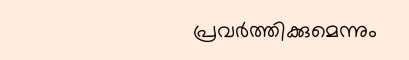പ്രവർത്തിക്കുമെന്നും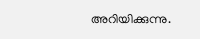അറിയിക്കുന്നു.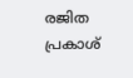രജിത പ്രകാശ്